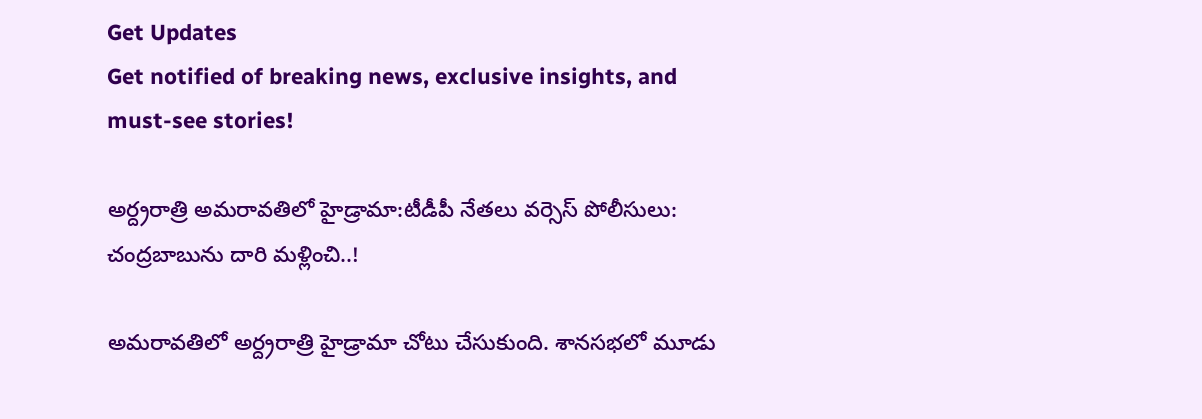Get Updates
Get notified of breaking news, exclusive insights, and must-see stories!

అర్ద్రరాత్రి అమరావతిలో హైడ్రామా:టీడీపీ నేతలు వర్సెస్ పోలీసులు: చంద్రబాబును దారి మళ్లించి..!

అమరావతిలో అర్ద్రరాత్రి హైడ్రామా చోటు చేసుకుంది. శానసభలో మూడు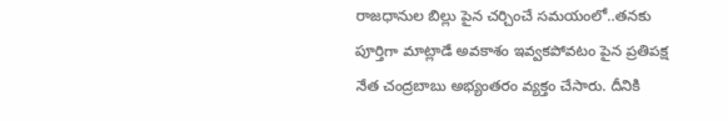రాజధానుల బిల్లు పైన చర్చించే సమయంలో..తనకు పూర్తిగా మాట్లాడే అవకాశం ఇవ్వకపోవటం పైన ప్రతిపక్ష నేత చంద్రబాబు అభ్యంతరం వ్యక్తం చేసారు. దీనికి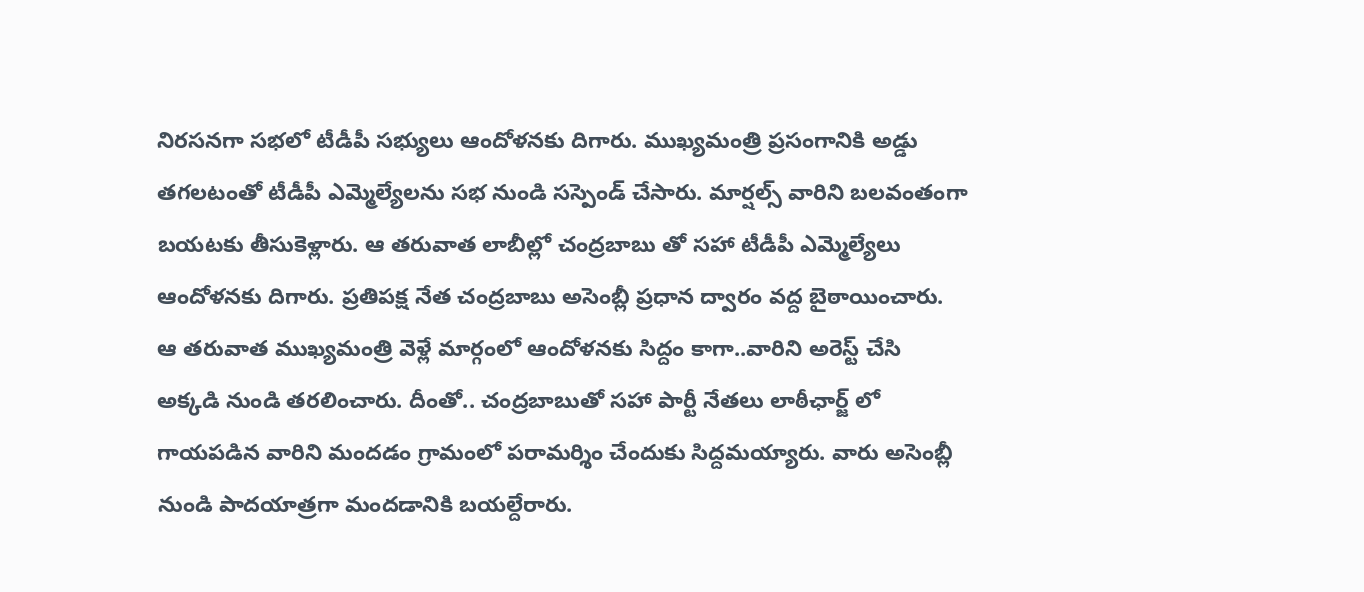నిరసనగా సభలో టీడీపీ సభ్యులు ఆందోళనకు దిగారు. ముఖ్యమంత్రి ప్రసంగానికి అడ్డు తగలటంతో టీడీపీ ఎమ్మెల్యేలను సభ నుండి సస్పెండ్ చేసారు. మార్షల్స్ వారిని బలవంతంగా బయటకు తీసుకెళ్లారు. ఆ తరువాత లాబీల్లో చంద్రబాబు తో సహా టీడీపీ ఎమ్మెల్యేలు ఆందోళనకు దిగారు. ప్రతిపక్ష నేత చంద్రబాబు అసెంబ్లీ ప్రధాన ద్వారం వద్ద బైఠాయించారు. ఆ తరువాత ముఖ్యమంత్రి వెళ్లే మార్గంలో ఆందోళనకు సిద్దం కాగా..వారిని అరెస్ట్ చేసి అక్కడి నుండి తరలించారు. దీంతో.. చంద్రబాబుతో సహా పార్టీ నేతలు లాఠీఛార్జ్ లో గాయపడిన వారిని మందడం గ్రామంలో పరామర్శిం చేందుకు సిద్దమయ్యారు. వారు అసెంబ్లీ నుండి పాదయాత్రగా మందడానికి బయల్దేరారు.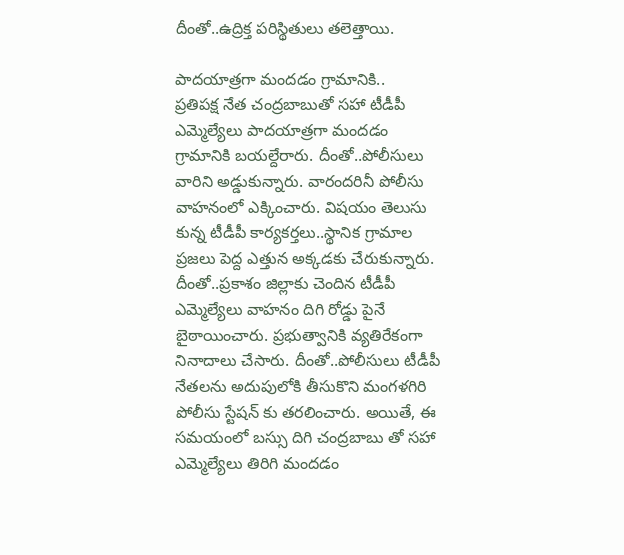దీంతో..ఉద్రిక్త పరిస్థితులు తలెత్తాయి.

పాదయాత్రగా మందడం గ్రామానికి..
ప్రతిపక్ష నేత చంద్రబాబుతో సహా టీడీపీ ఎమ్మెల్యేలు పాదయాత్రగా మందడం గ్రామానికి బయల్దేరారు. దీంతో..పోలీసులు వారిని అడ్డుకున్నారు. వారందరినీ పోలీసు వాహనంలో ఎక్కించారు. విషయం తెలుసు కున్న టీడీపీ కార్యకర్తలు..స్థానిక గ్రామాల ప్రజలు పెద్ద ఎత్తున అక్కడకు చేరుకున్నారు. దీంతో..ప్రకాశం జిల్లాకు చెందిన టీడీపీ ఎమ్మెల్యేలు వాహనం దిగి రోడ్డు పైనే బైఠాయించారు. ప్రభుత్వానికి వ్యతిరేకంగా నినాదాలు చేసారు. దీంతో..పోలీసులు టీడీపీ నేతలను అదుపులోకి తీసుకొని మంగళగిరి పోలీసు స్టేషన్ కు తరలించారు. అయితే, ఈ సమయంలో బస్సు దిగి చంద్రబాబు తో సహా ఎమ్మెల్యేలు తిరిగి మందడం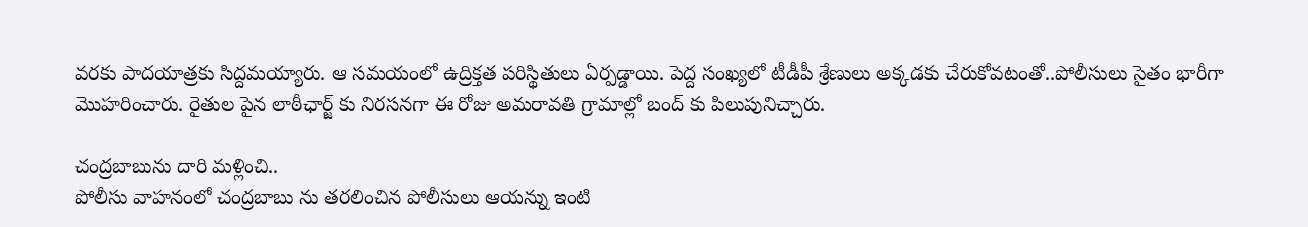వరకు పాదయాత్రకు సిద్దమయ్యారు. ఆ సమయంలో ఉద్రిక్తత పరిస్థితులు ఏర్పడ్డాయి. పెద్ద సంఖ్యలో టీడీపీ శ్రేణులు అక్కడకు చేరుకోవటంతో..పోలీసులు సైతం భారీగా మొహరించారు. రైతుల పైన లాఠీఛార్జ్ కు నిరసనగా ఈ రోజు అమరావతి గ్రామాల్లో బంద్ కు పిలుపునిచ్చారు.

చంద్రబాబును దారి మళ్లించి..
పోలీసు వాహనంలో చంద్రబాబు ను తరలించిన పోలీసులు ఆయన్ను ఇంటి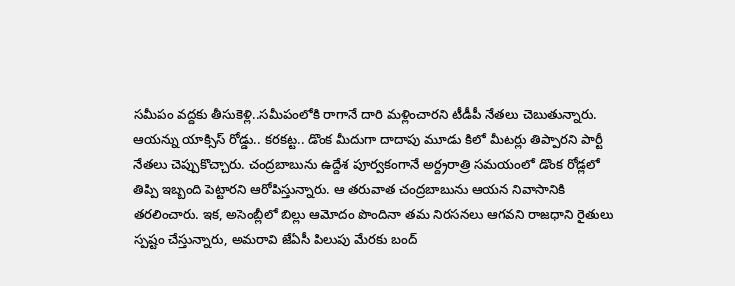సమీపం వద్దకు తీసుకెళ్లి..సమీపంలోకి రాగానే దారి మళ్లించారని టీడీపీ నేతలు చెబుతున్నారు. ఆయన్ను యాక్సిస్ రోడ్డు.. కరకట్ట.. డొంక మీదుగా దాదాపు మూడు కిలో మీటర్లు తిప్పారని పార్టీ నేతలు చెప్పుకొచ్చారు. చంద్రబాబును ఉద్దేశ పూర్వకంగానే అర్ద్రరాత్రి సమయంలో డొంక రోడ్లలో తిప్పి ఇబ్బంది పెట్టారని ఆరోపిస్తున్నారు. ఆ తరువాత చంద్రబాబును ఆయన నివాసానికి తరలించారు. ఇక, అసెంబ్లీలో బిల్లు ఆమోదం పొందినా తమ నిరసనలు ఆగవని రాజధాని రైతులు స్పష్టం చేస్తున్నారు, అమరావి జేఏసీ పిలుపు మేరకు బంద్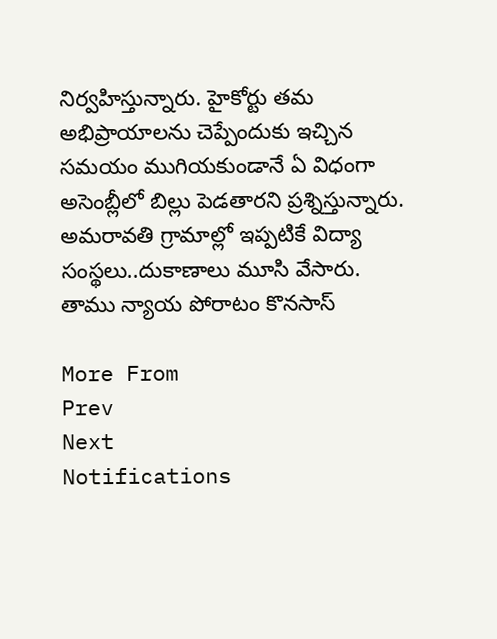నిర్వహిస్తున్నారు. హైకోర్టు తమ అభిప్రాయాలను చెప్పేందుకు ఇచ్చిన సమయం ముగియకుండానే ఏ విధంగా అసెంబ్లీలో బిల్లు పెడతారని ప్రశ్నిస్తున్నారు. అమరావతి గ్రామాల్లో ఇప్పటికే విద్యా సంస్థలు..దుకాణాలు మూసి వేసారు. తాము న్యాయ పోరాటం కొనసాస్

More From
Prev
Next
Notifications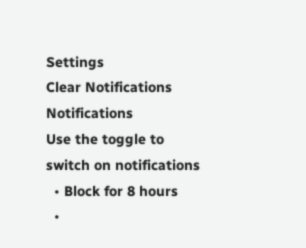Settings
Clear Notifications
Notifications
Use the toggle to switch on notifications
  • Block for 8 hours
  •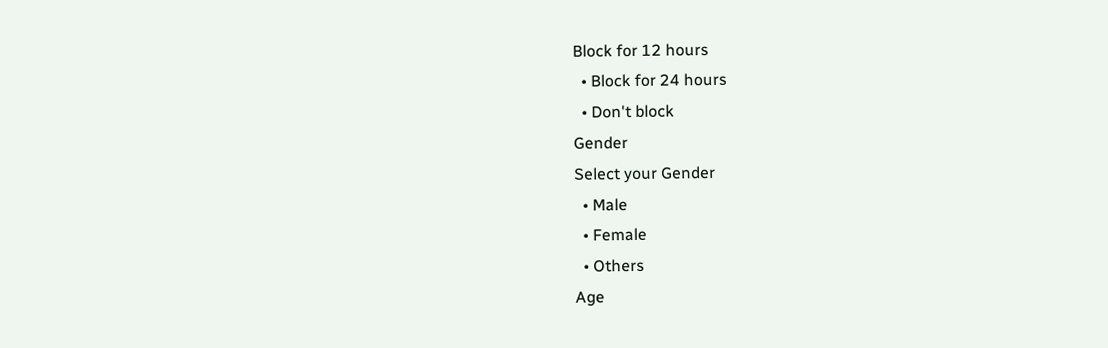Block for 12 hours
  • Block for 24 hours
  • Don't block
Gender
Select your Gender
  • Male
  • Female
  • Others
Age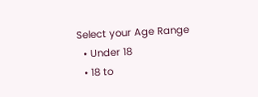Select your Age Range
  • Under 18
  • 18 to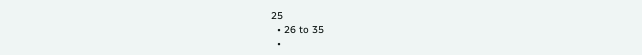25
  • 26 to 35
  •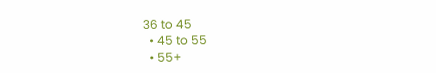36 to 45
  • 45 to 55
  • 55+